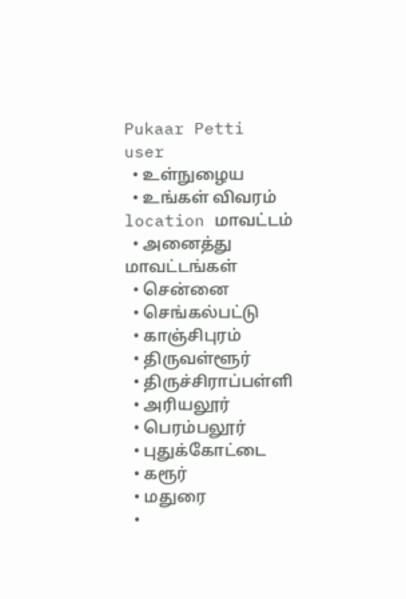Pukaar Petti
user
  • உள்நுழைய
  • உங்கள் விவரம்
location மாவட்டம்
  • அனைத்து மாவட்டங்கள்
  • சென்னை
  • செங்கல்பட்டு
  • காஞ்சிபுரம்
  • திருவள்ளூர்
  • திருச்சிராப்பள்ளி
  • அரியலூர்
  • பெரம்பலூர்
  • புதுக்கோட்டை
  • கரூர்
  • மதுரை
  •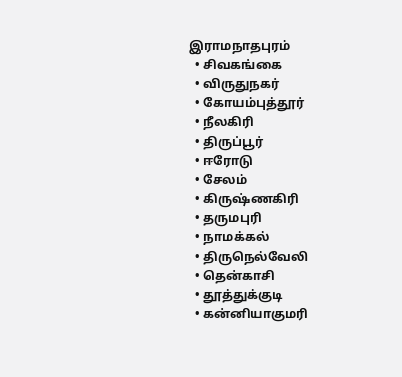இராமநாதபுரம்
  • சிவகங்கை
  • விருதுநகர்
  • கோயம்புத்தூர்
  • நீலகிரி
  • திருப்பூர்
  • ஈரோடு
  • சேலம்
  • கிருஷ்ணகிரி
  • தருமபுரி
  • நாமக்கல்
  • திருநெல்வேலி
  • தென்காசி
  • தூத்துக்குடி
  • கன்னியாகுமரி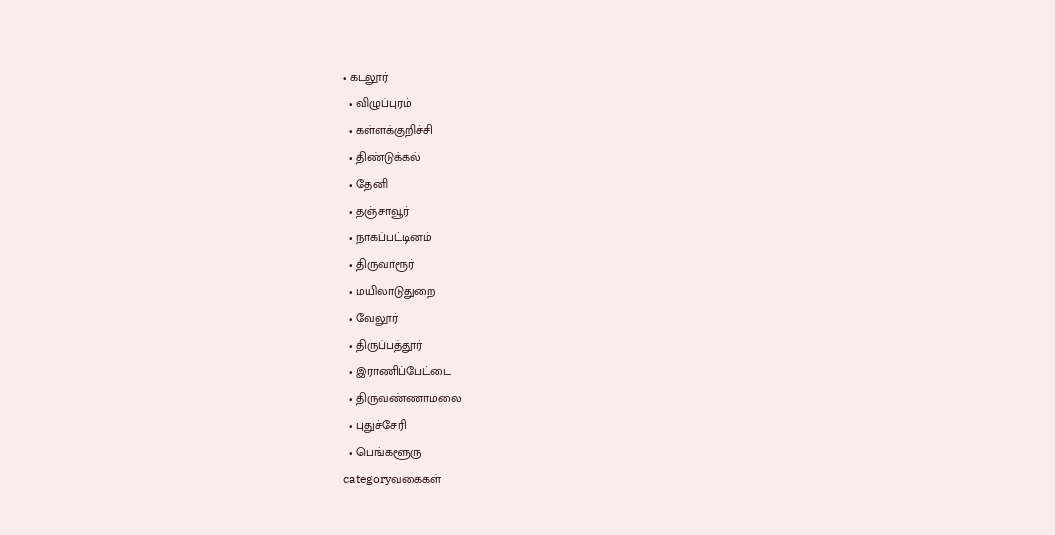• கடலூர்
  • விழுப்புரம்
  • கள்ளக்குறிச்சி
  • திண்டுக்கல்
  • தேனி
  • தஞ்சாவூர்
  • நாகப்பட்டினம்
  • திருவாரூர்
  • மயிலாடுதுறை
  • வேலூர்
  • திருப்பத்தூர்
  • இராணிப்பேட்டை
  • திருவண்ணாமலை
  • புதுச்சேரி
  • பெங்களூரு
categoryவகைகள்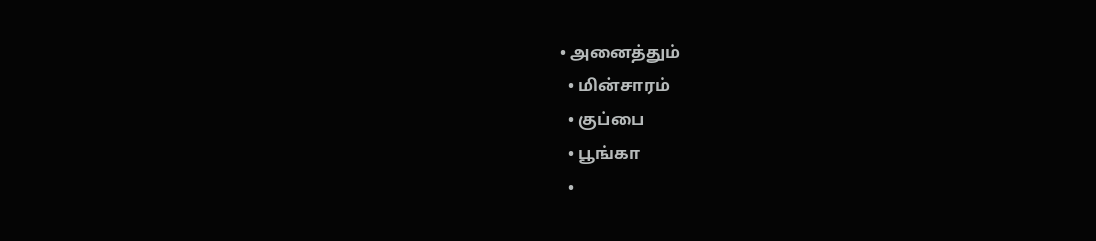• அனைத்தும்
  • மின்சாரம்
  • குப்பை
  • பூங்கா
  •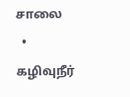சாலை
  • கழிவுநீர்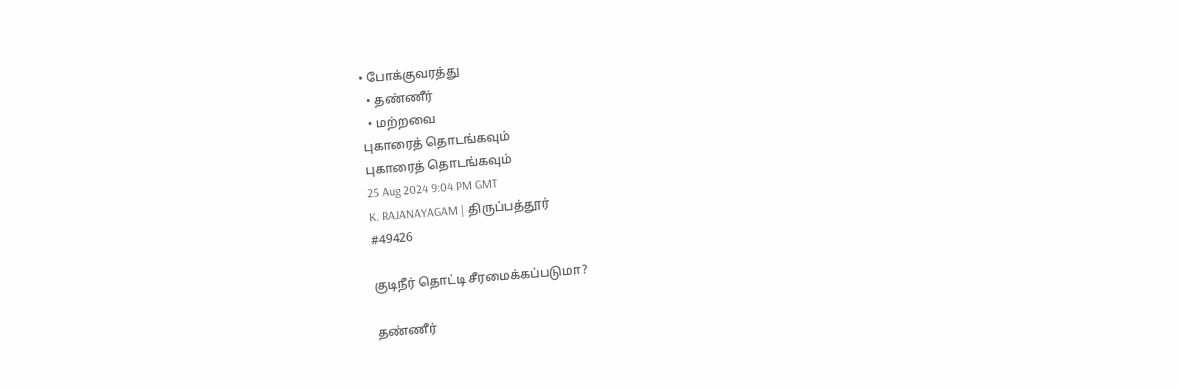• போக்குவரத்து
  • தண்ணீர்
  • மற்றவை
புகாரைத் தொடங்கவும்
புகாரைத் தொடங்கவும்
25 Aug 2024 9:04 PM GMT
K. RAJANAYAGAM | திருப்பத்தூர்
#49426

குடிநீர் தொட்டி சீரமைக்கப்படுமா?

தண்ணீர்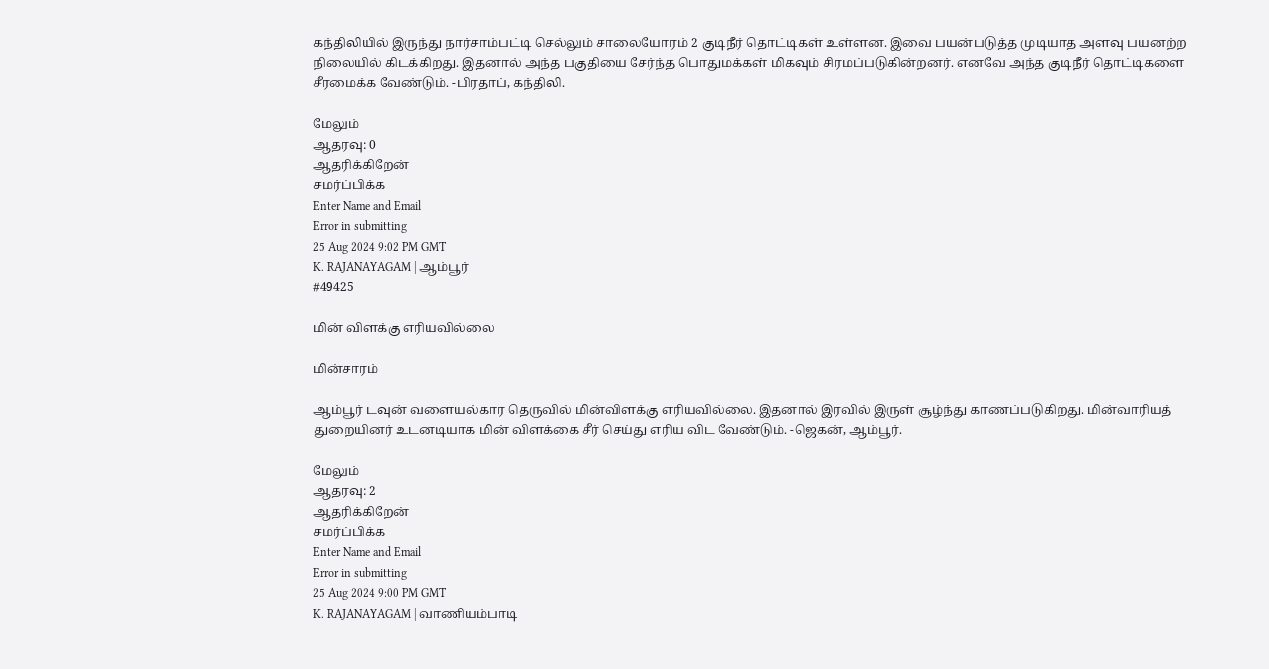கந்திலியில் இருந்து நார்சாம்பட்டி செல்லும் சாலையோரம் 2 குடிநீர் தொட்டிகள் உள்ளன. இவை பயன்படுத்த முடியாத அளவு பயனற்ற நிலையில் கிடக்கிறது. இதனால் அந்த பகுதியை சேர்ந்த பொதுமக்கள் மிகவும் சிரமப்படுகின்றனர். எனவே அந்த குடிநீர் தொட்டிகளை சீரமைக்க வேண்டும். -பிரதாப், கந்திலி.

மேலும்
ஆதரவு: 0
ஆதரிக்கிறேன்
சமர்ப்பிக்க
Enter Name and Email
Error in submitting
25 Aug 2024 9:02 PM GMT
K. RAJANAYAGAM | ஆம்பூர்
#49425

மின் விளக்கு எரியவில்லை

மின்சாரம்

ஆம்பூர் டவுன் வளையல்கார தெருவில் மின்விளக்கு எரியவில்லை. இதனால் இரவில் இருள் சூழ்ந்து காணப்படுகிறது. மின்வாரியத் துறையினர் உடனடியாக மின் விளக்கை சீர் செய்து எரிய விட வேண்டும். -ஜெகன், ஆம்பூர்.

மேலும்
ஆதரவு: 2
ஆதரிக்கிறேன்
சமர்ப்பிக்க
Enter Name and Email
Error in submitting
25 Aug 2024 9:00 PM GMT
K. RAJANAYAGAM | வாணியம்பாடி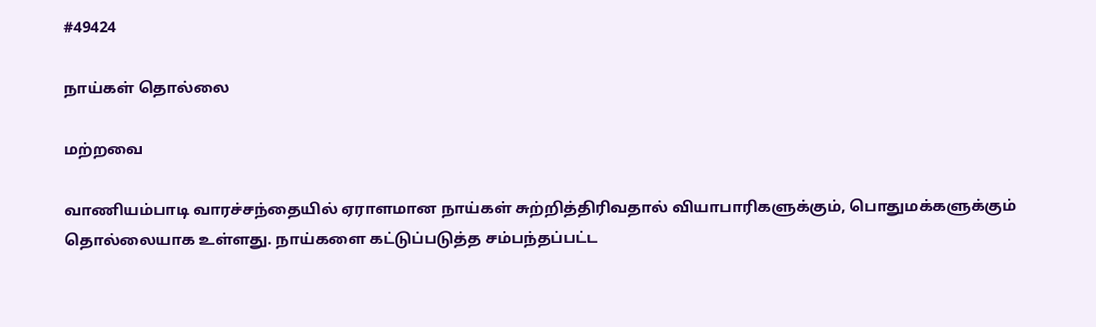#49424

நாய்கள் தொல்லை

மற்றவை

வாணியம்பாடி வாரச்சந்தையில் ஏராளமான நாய்கள் சுற்றித்திரிவதால் வியாபாரிகளுக்கும், பொதுமக்களுக்கும் தொல்லையாக உள்ளது. நாய்களை கட்டுப்படுத்த சம்பந்தப்பட்ட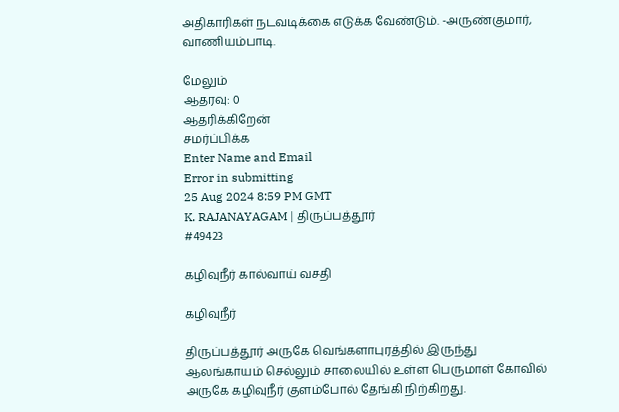அதிகாரிகள் நடவடிக்கை எடுக்க வேண்டும். -அருண்குமார், வாணியம்பாடி.

மேலும்
ஆதரவு: 0
ஆதரிக்கிறேன்
சமர்ப்பிக்க
Enter Name and Email
Error in submitting
25 Aug 2024 8:59 PM GMT
K. RAJANAYAGAM | திருப்பத்தூர்
#49423

கழிவுநீர் கால்வாய் வசதி

கழிவுநீர்

திருப்பத்தூர் அருகே வெங்களாபுரத்தில் இருந்து ஆலங்காயம் செல்லும் சாலையில் உள்ள பெருமாள் கோவில் அருகே கழிவுநீர் குளம்போல் தேங்கி நிற்கிறது.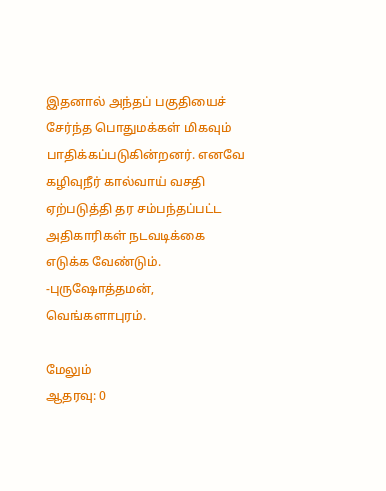இதனால் அந்தப் பகுதியைச் சேர்ந்த பொதுமக்கள் மிகவும் பாதிக்கப்படுகின்றனர். எனவே கழிவுநீர் கால்வாய் வசதி ஏற்படுத்தி தர சம்பந்தப்பட்ட அதிகாரிகள் நடவடிக்கை எடுக்க வேண்டும். -புருஷோத்தமன், வெங்களாபுரம்.

மேலும்
ஆதரவு: 0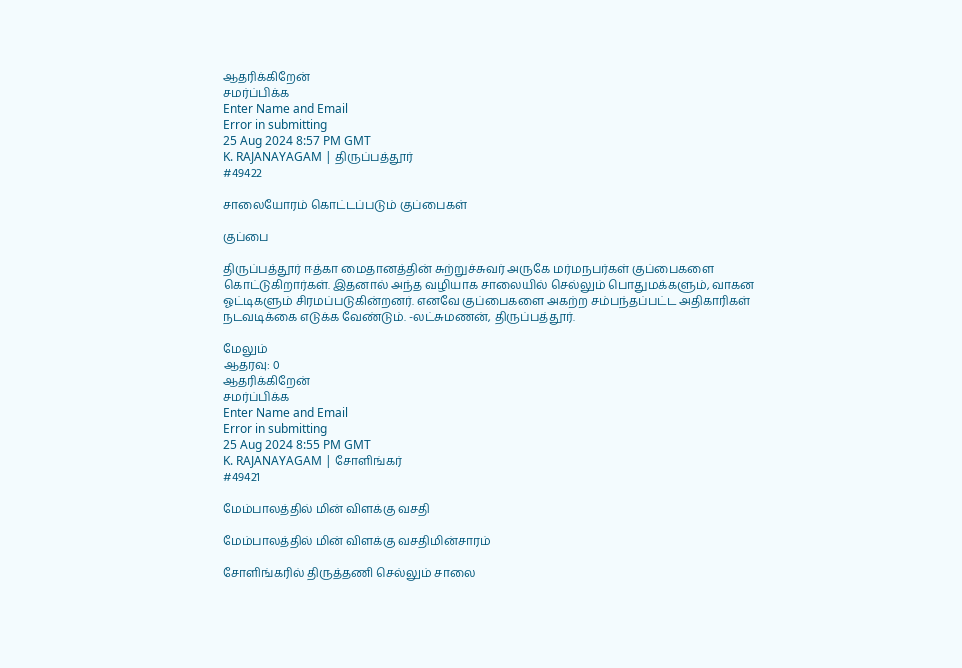ஆதரிக்கிறேன்
சமர்ப்பிக்க
Enter Name and Email
Error in submitting
25 Aug 2024 8:57 PM GMT
K. RAJANAYAGAM | திருப்பத்தூர்
#49422

சாலையோரம் கொட்டப்படும் குப்பைகள்

குப்பை

திருப்பத்தூர் ஈத்கா மைதானத்தின் சுற்றுச்சுவர் அருகே மர்மநபர்கள் குப்பைகளை கொட்டுகிறார்கள். இதனால் அந்த வழியாக சாலையில் செல்லும் பொதுமக்களும், வாகன ஓட்டிகளும் சிரமப்படுகின்றனர். எனவே குப்பைகளை அகற்ற சம்பந்தப்பட்ட அதிகாரிகள் நடவடிக்கை எடுக்க வேண்டும். -லட்சுமணன், திருப்பத்தூர்.

மேலும்
ஆதரவு: 0
ஆதரிக்கிறேன்
சமர்ப்பிக்க
Enter Name and Email
Error in submitting
25 Aug 2024 8:55 PM GMT
K. RAJANAYAGAM | சோளிங்கர்
#49421

மேம்பாலத்தில் மின் விளக்கு வசதி

மேம்பாலத்தில் மின் விளக்கு வசதிமின்சாரம்

சோளிங்கரில் திருத்தணி செல்லும் சாலை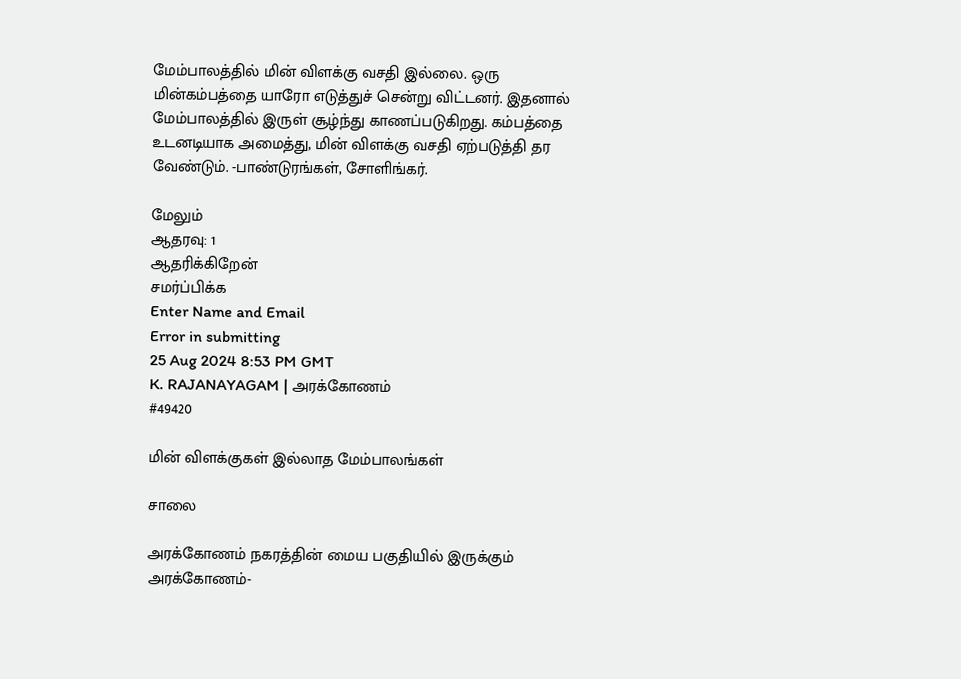மேம்பாலத்தில் மின் விளக்கு வசதி இல்லை. ஒரு மின்கம்பத்தை யாரோ எடுத்துச் சென்று விட்டனர். இதனால் மேம்பாலத்தில் இருள் சூழ்ந்து காணப்படுகிறது. கம்பத்தை உடனடியாக அமைத்து, மின் விளக்கு வசதி ஏற்படுத்தி தர வேண்டும். -பாண்டுரங்கள், சோளிங்கர்.

மேலும்
ஆதரவு: 1
ஆதரிக்கிறேன்
சமர்ப்பிக்க
Enter Name and Email
Error in submitting
25 Aug 2024 8:53 PM GMT
K. RAJANAYAGAM | அரக்கோணம்
#49420

மின் விளக்குகள் இல்லாத மேம்பாலங்கள்

சாலை

அரக்கோணம் நகரத்தின் மைய பகுதியில் இருக்கும் அரக்கோணம்-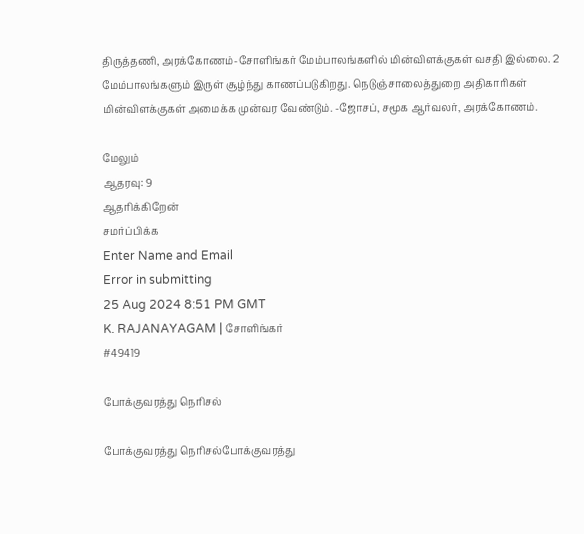திருத்தணி, அரக்கோணம்-சோளிங்கர் மேம்பாலங்களில் மின்விளக்குகள் வசதி இல்லை. 2 மேம்பாலங்களும் இருள் சூழ்ந்து காணப்படுகிறது. நெடுஞ்சாலைத்துறை அதிகாரிகள் மின்விளக்குகள் அமைக்க முன்வர வேண்டும். -ஜோசப், சமூக ஆர்வலர், அரக்கோணம்.

மேலும்
ஆதரவு: 9
ஆதரிக்கிறேன்
சமர்ப்பிக்க
Enter Name and Email
Error in submitting
25 Aug 2024 8:51 PM GMT
K. RAJANAYAGAM | சோளிங்கர்
#49419

போக்குவரத்து நெரிசல்

போக்குவரத்து நெரிசல்போக்குவரத்து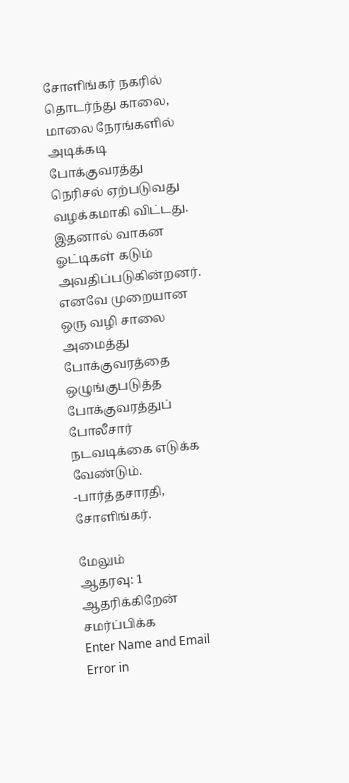சோளிங்கர் நகரில் தொடர்ந்து காலை, மாலை நேரங்களில் அடிக்கடி போக்குவரத்து நெரிசல் ஏற்படுவது வழக்கமாகி விட்டது. இதனால் வாகன ஓட்டிகள் கடும் அவதிப்படுகின்றனர். எனவே முறையான ஒரு வழி சாலை அமைத்து போக்குவரத்தை ஒழுங்குபடுத்த போக்குவரத்துப் போலீசார் நடவடிக்கை எடுக்க வேண்டும். -பார்த்தசாரதி, சோளிங்கர்.

மேலும்
ஆதரவு: 1
ஆதரிக்கிறேன்
சமர்ப்பிக்க
Enter Name and Email
Error in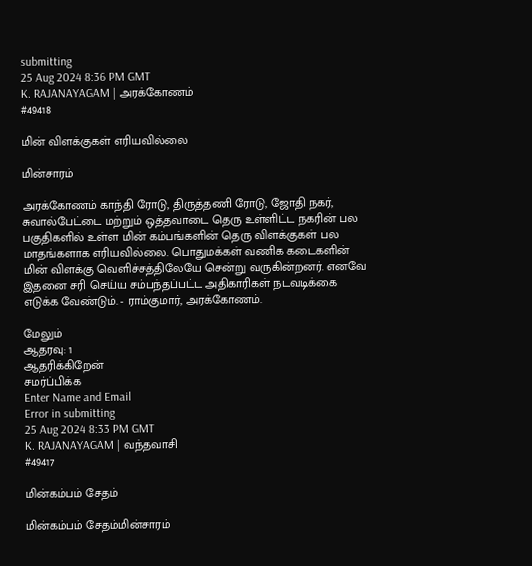submitting
25 Aug 2024 8:36 PM GMT
K. RAJANAYAGAM | அரக்கோணம்
#49418

மின் விளக்குகள் எரியவில்லை

மின்சாரம்

அரக்கோணம் காந்தி ரோடு, திருத்தணி ரோடு, ஜோதி நகர், சுவால்பேட்டை மற்றும் ஒத்தவாடை தெரு உள்ளிட்ட நகரின் பல பகுதிகளில் உள்ள மின் கம்பங்களின் தெரு விளக்குகள் பல மாதங்களாக எரியவில்லை. பொதுமக்கள் வணிக கடைகளின் மின் விளக்கு வெளிச்சத்திலேயே சென்று வருகின்றனர். எனவே இதனை சரி செய்ய சம்பந்தப்பட்ட அதிகாரிகள் நடவடிக்கை எடுக்க வேண்டும். - ராம்குமார், அரக்கோணம்.

மேலும்
ஆதரவு: 1
ஆதரிக்கிறேன்
சமர்ப்பிக்க
Enter Name and Email
Error in submitting
25 Aug 2024 8:33 PM GMT
K. RAJANAYAGAM | வந்தவாசி
#49417

மின்கம்பம் சேதம்

மின்கம்பம் சேதம்மின்சாரம்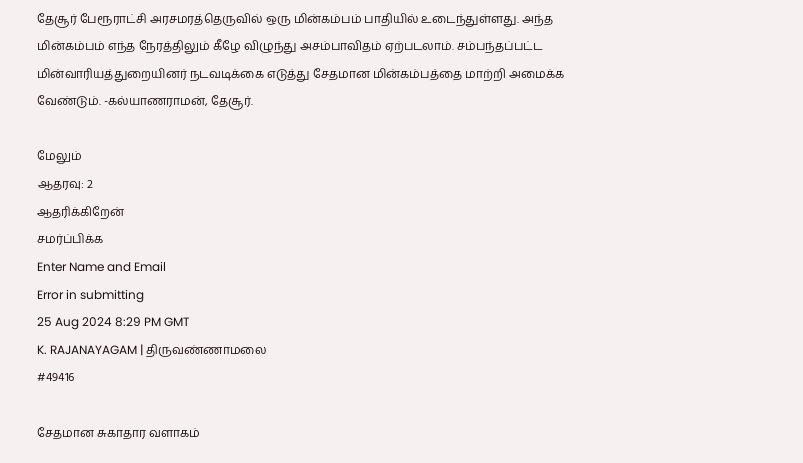தேசூர் பேரூராட்சி அரசமரத்தெருவில் ஒரு மின்கம்பம் பாதியில் உடைந்துள்ளது. அந்த மின்கம்பம் எந்த நேரத்திலும் கீழே விழுந்து அசம்பாவிதம் ஏற்படலாம். சம்பந்தப்பட்ட மின்வாரியத்துறையினர் நடவடிக்கை எடுத்து சேதமான மின்கம்பத்தை மாற்றி அமைக்க வேண்டும். -கல்யாணராமன், தேசூர்.

மேலும்
ஆதரவு: 2
ஆதரிக்கிறேன்
சமர்ப்பிக்க
Enter Name and Email
Error in submitting
25 Aug 2024 8:29 PM GMT
K. RAJANAYAGAM | திருவண்ணாமலை
#49416

சேதமான சுகாதார வளாகம்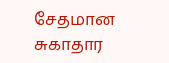சேதமான சுகாதார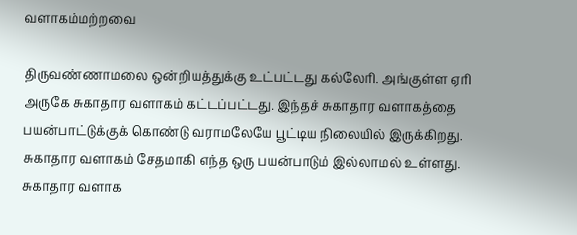வளாகம்மற்றவை

திருவண்ணாமலை ஒன்றியத்துக்கு உட்பட்டது கல்லேரி. அங்குள்ள ஏரி அருகே சுகாதார வளாகம் கட்டப்பட்டது. இந்தச் சுகாதார வளாகத்தை பயன்பாட்டுக்குக் கொண்டு வராமலேயே பூட்டிய நிலையில் இருக்கிறது. சுகாதார வளாகம் சேதமாகி எந்த ஒரு பயன்பாடும் இல்லாமல் உள்ளது. சுகாதார வளாக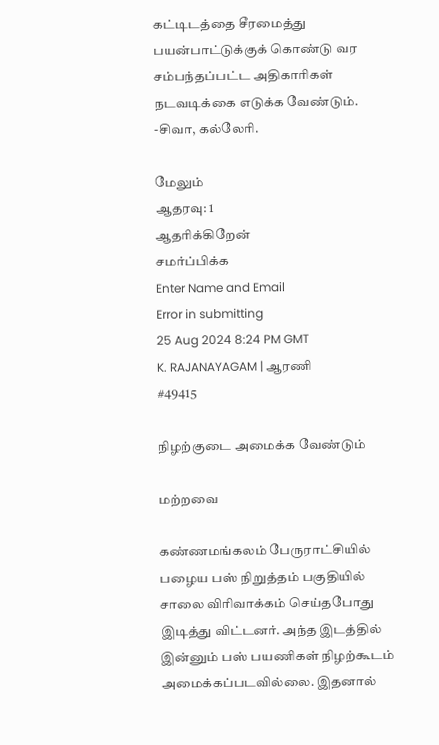கட்டிடத்தை சீரமைத்து பயன்பாட்டுக்குக் கொண்டு வர சம்பந்தப்பட்ட அதிகாரிகள் நடவடிக்கை எடுக்க வேண்டும். -சிவா, கல்லேரி.

மேலும்
ஆதரவு: 1
ஆதரிக்கிறேன்
சமர்ப்பிக்க
Enter Name and Email
Error in submitting
25 Aug 2024 8:24 PM GMT
K. RAJANAYAGAM | ஆரணி
#49415

நிழற்குடை அமைக்க வேண்டும்

மற்றவை

கண்ணமங்கலம் பேருராட்சியில் பழைய பஸ் நிறுத்தம் பகுதியில் சாலை விரிவாக்கம் செய்தபோது இடித்து விட்டனர். அந்த இடத்தில் இன்னும் பஸ் பயணிகள் நிழற்கூடம் அமைக்கப்படவில்லை. இதனால்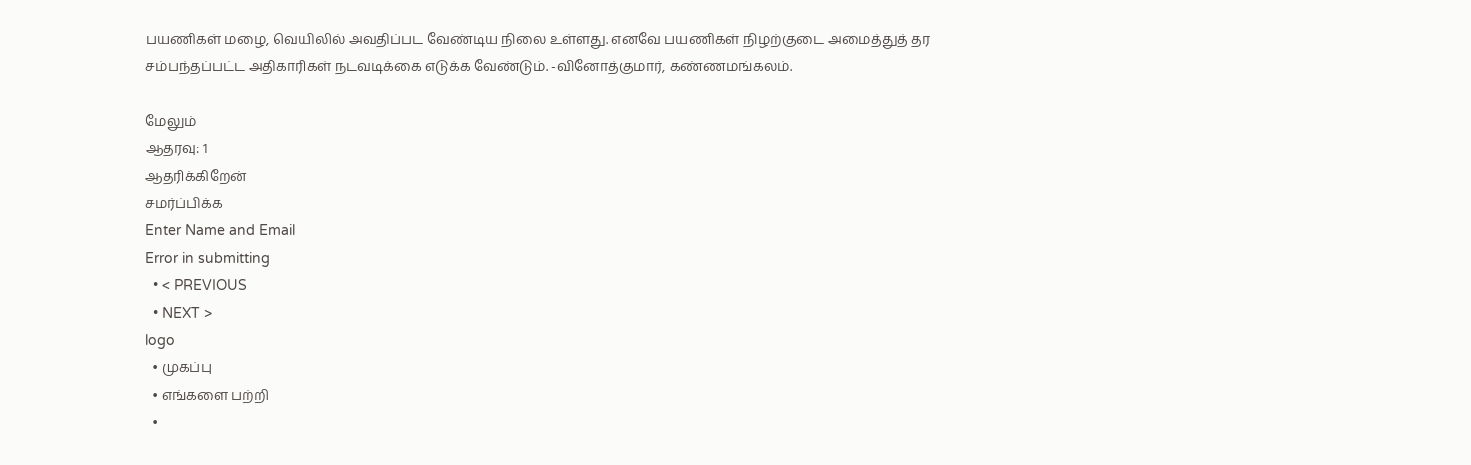பயணிகள் மழை, வெயிலில் அவதிப்பட வேண்டிய நிலை உள்ளது. எனவே பயணிகள் நிழற்குடை அமைத்துத் தர சம்பந்தப்பட்ட அதிகாரிகள் நடவடிக்கை எடுக்க வேண்டும். -வினோத்குமார், கண்ணமங்கலம்.

மேலும்
ஆதரவு: 1
ஆதரிக்கிறேன்
சமர்ப்பிக்க
Enter Name and Email
Error in submitting
  • < PREVIOUS
  • NEXT >
logo
  • முகப்பு
  • எங்களை பற்றி
  •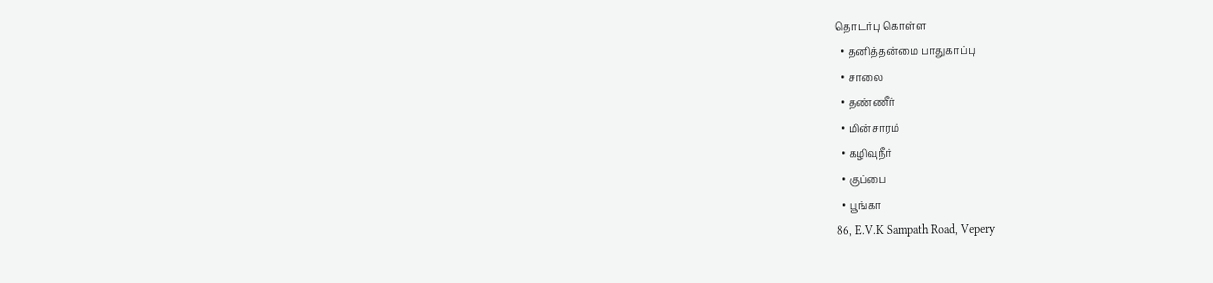தொடர்பு கொள்ள
  • தனித்தன்மை பாதுகாப்பு
  • சாலை
  • தண்ணீர்
  • மின்சாரம்
  • கழிவுநீர்
  • குப்பை
  • பூங்கா
86, E.V.K Sampath Road, Vepery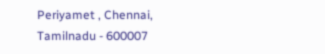Periyamet , Chennai, Tamilnadu - 600007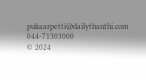pukaarpetti@dailythanthi.com
044-71303000
© 2024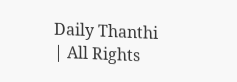Daily Thanthi | All Rights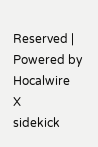Reserved | Powered by Hocalwire
X
sidekick